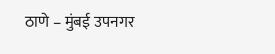ठाणे – मुंबई उपनगर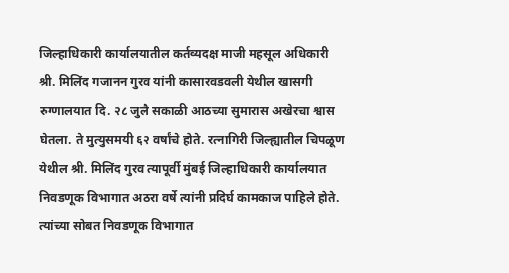जिल्हाधिकारी कार्यालयातील कर्तव्यदक्ष माजी महसूल अधिकारी श्री. मिलिंद गजानन गुरव यांनी कासारवडवली येथील खासगी रुग्णालयात दि. २८ जुलै सकाळी आठच्या सुमारास अखेरचा श्वास घेतला. ते मुत्युसमयी ६२ वर्षांचे होते. रत्नागिरी जिल्ह्यातील चिपळूण येथील श्री. मिलिंद गुरव त्यापूर्वी मुंबई जिल्हाधिकारी कार्यालयात निवडणूक विभागात अठरा वर्षे त्यांनी प्रदिर्घ कामकाज पाहिले होते. त्यांच्या सोबत निवडणूक विभागात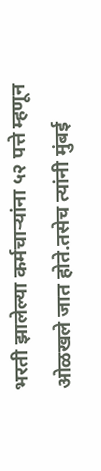भरती झालेल्या कर्मचाऱ्यांना ५२ पत्ते म्हणून ओळखले जात होते.तसेच त्यांनी मुंबई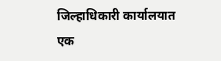जिल्हाधिकारी कार्यालयात एक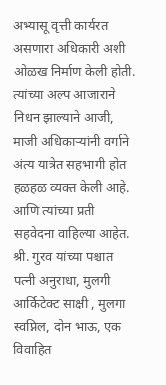अभ्यासू वृत्ती कार्यरत असणारा अधिकारी अशी ओळख निर्माण केली होती. त्यांच्या अल्प आजाराने निधन झाल्याने आजी, माजी अधिकाऱ्यांनी वर्गाने अंत्य यात्रेत सहभागी होत हळहळ व्यक्त केली आहे. आणि त्यांच्या प्रती सहवेदना वाहिल्या आहेत. श्री. गुरव यांच्या पश्चात पत्नी अनुराधा, मुलगी आर्किटेक्ट साक्षी , मुलगा स्वप्निल, दोन भाऊ, एक विवाहित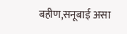बहीण,सनूबाई असा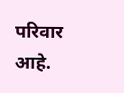परिवार आहे.